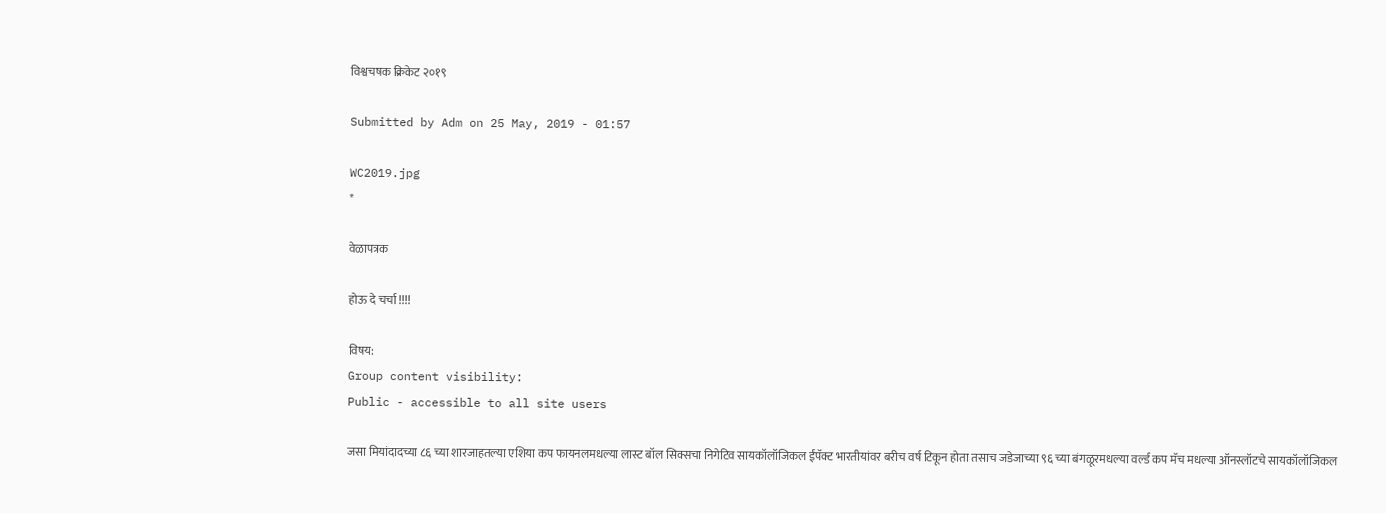विश्वचषक क्रिकेट २०१९

Submitted by Adm on 25 May, 2019 - 01:57

WC2019.jpg
*

वेळापत्रक

होऊ दे चर्चा !!!!

विषय:
Group content visibility:
Public - accessible to all site users

जसा मियांदादच्या ८६ च्या शारजाहतल्या एशिया कप फायनलमधल्या लास्ट बॉल सिक्सचा निगेटिव सायकॉलॉजिकल ईंपॅक्ट भारतीयांवर बरीच वर्ष टिकून होता तसाच जडेजाच्या ९६ च्या बंगळूरमधल्या वर्ल्ड कप मॅच मधल्या ऑनस्लॉटचे सायकॉलॉजिकल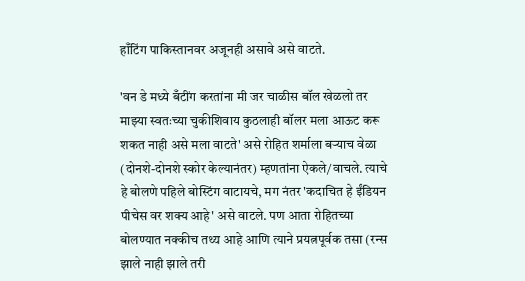हाँटिंग पाकिस्तानवर अजूनही असावे असे वाटते.

'वन डे मध्ये बँटींग करतांना मी जर चाळीस बॉल खेळलो तर माझ्या स्वतःच्या चुकीशिवाय कुठलाही बॉलर मला आऊट करू शकत नाही असे मला वाटते' असे रोहित शर्माला बर्‍याच वेळा (दोनशे-दोनशे स्कोर केल्यानंतर) म्हणतांना ऐकले/वाचले. त्याचे हे बोलणे पहिले बोस्टिंग वाटायचे, मग नंतर 'कदाचित हे ईंडियन पीचेस वर शक्य आहे' असे वाटले. पण आता रोहितच्या बोलण्यात नक्कीच तथ्य आहे आणि त्याने प्रयत्नपूर्वक तसा (रन्स झाले नाही झाले तरी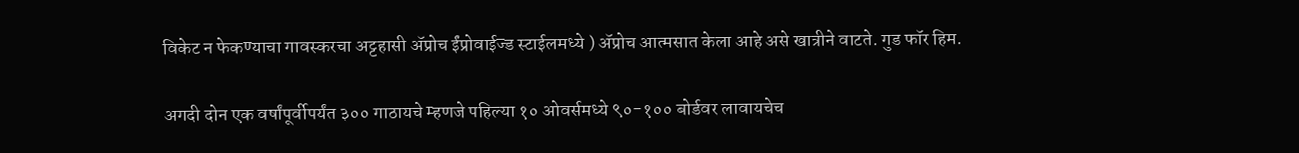विकेट न फेकण्याचा गावस्करचा अट्टहासी अ‍ॅप्रोच ईंप्रोवाईज्ड स्टाईलमध्ये ) अ‍ॅप्रोच आत्मसात केला आहे असे खात्रीने वाटते. गुड फॉर हिम.

अगदी दोन एक वर्षांपूर्वीपर्यंत ३०० गाठायचे म्हणजे पहिल्या १० ओवर्समध्ये ९०-१०० बोर्डवर लावायचेच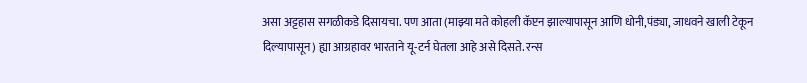असा अट्टहास सगळीकडे दिसायचा. पण आता (माझ्या मते कोहली कॅप्टन झाल्यापासून आणि धोनी,पंड्या, जाधवने खाली टेकून दिल्यापासून) ह्या आग्रहावर भारताने यू-टर्न घेतला आहे असे दिसते. रन्स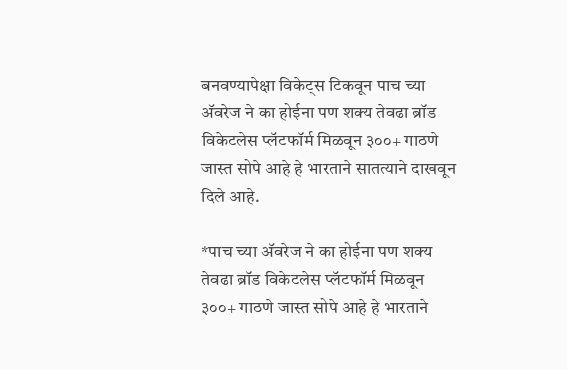बनवण्यापेक्षा विकेट्स टिकवून पाच च्या अ‍ॅवरेज ने का होईना पण शक्य तेवढा ब्रॉड विकेटलेस प्लॅटफॉर्म मिळवून ३००+ गाठणे जास्त सोपे आहे हे भारताने सातत्याने दाखवून दिले आहे.

*पाच च्या अ‍ॅवरेज ने का होईना पण शक्य तेवढा ब्रॉड विकेटलेस प्लॅटफॉर्म मिळवून ३००+ गाठणे जास्त सोपे आहे हे भारताने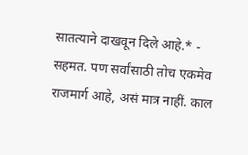सातत्याने दाखवून दिले आहे.* - सहमत. पण सर्वांसाठी तोच एकमेव राजमार्ग आहे, असं मात्र नाहीं. काल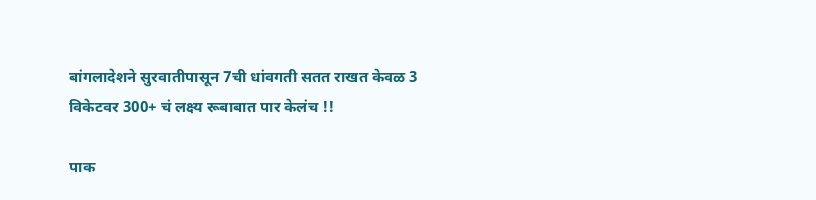बांगलादेशने सुरवातीपासून 7ची धांवगती सतत राखत केवळ 3 विकेटवर 300+ चं लक्ष्य रूबाबात पार केलंच !!

पाक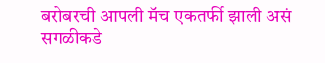बरोबरची आपली मॅच एकतर्फी झाली असं सगळीकडे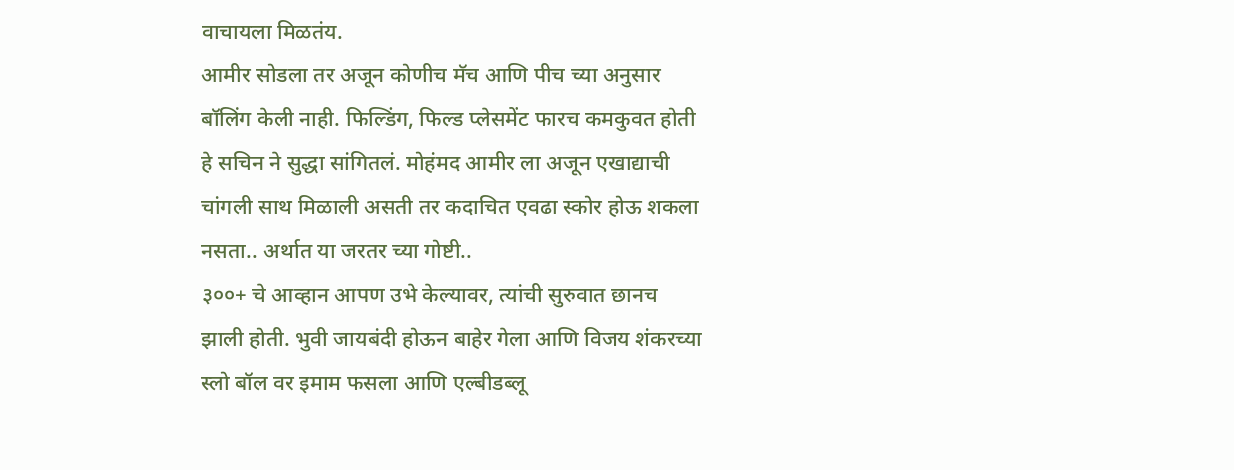वाचायला मिळतंय.
आमीर सोडला तर अजून कोणीच मॅच आणि पीच च्या अनुसार बॉलिंग केली नाही. फिल्डिंग, फिल्ड प्लेसमेंट फारच कमकुवत होती हे सचिन ने सुद्धा सांगितलं. मोहंमद आमीर ला अजून एखाद्याची चांगली साथ मिळाली असती तर कदाचित एवढा स्कोर होऊ शकला नसता.. अर्थात या जरतर च्या गोष्टी..
३००+ चे आव्हान आपण उभे केल्यावर, त्यांची सुरुवात छानच झाली होती. भुवी जायबंदी होऊन बाहेर गेला आणि विजय शंकरच्या स्लो बॉल वर इमाम फसला आणि एल्बीडब्लू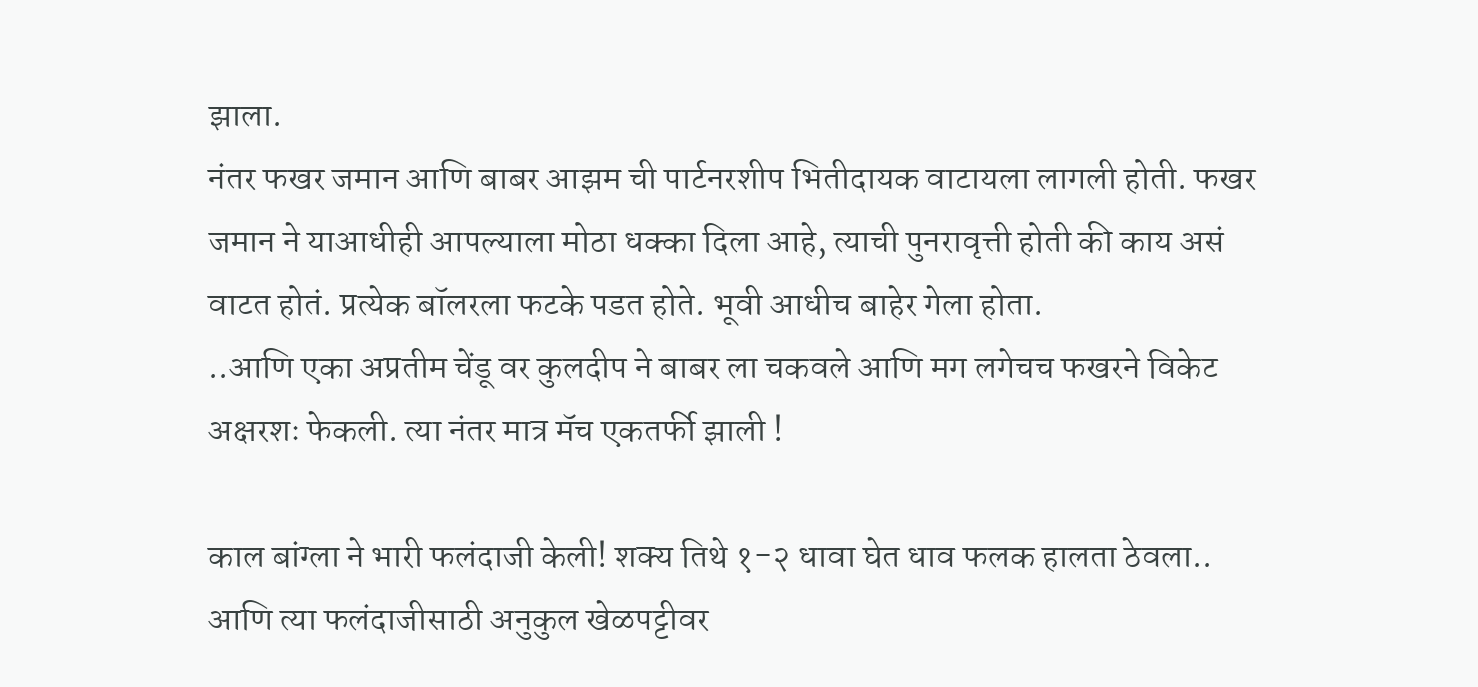झाला.
नंतर फखर जमान आणि बाबर आझम ची पार्टनरशीप भितीदायक वाटायला लागली होती. फखर जमान ने याआधीही आपल्याला मोठा धक्का दिला आहे, त्याची पुनरावृत्ती होती की काय असं वाटत होतं. प्रत्येक बॉलरला फटके पडत होते. भूवी आधीच बाहेर गेला होता.
..आणि एका अप्रतीम चेंडू वर कुलदीप ने बाबर ला चकवले आणि मग लगेचच फखरने विकेट अक्षरशः फेकली. त्या नंतर मात्र मॅच एकतर्फी झाली !

काल बांग्ला ने भारी फलंदाजी केली! शक्य तिथे १-२ धावा घेत धाव फलक हालता ठेवला.. आणि त्या फलंदाजीसाठी अनुकुल खेळपट्टीवर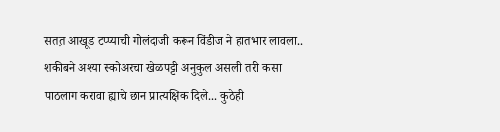सतत़ आखूड टप्प्याची गोलंदाजी करून विंडीज ने हातभार लावला..
शकीबने अश्या स्कोअरचा खेळपट्टी अनुकुल असली तरी कसा पाठलाग करावा ह्याचे छान प्रात्यक्षिक दिले... कुठेही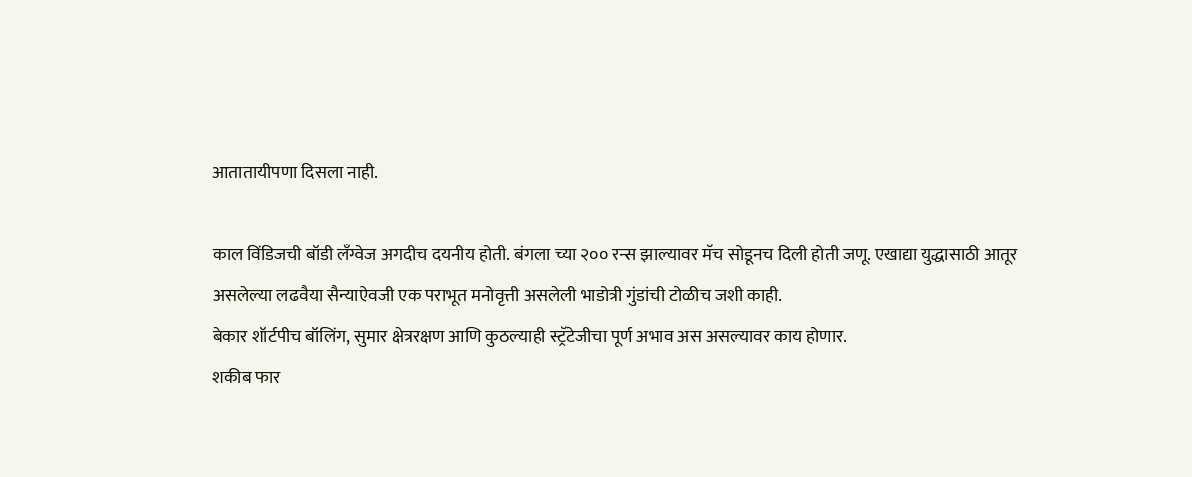आतातायीपणा दिसला नाही.

काल विंडिजची बॉडी लँग्वेज अगदीच दयनीय होती. बंगला च्या २०० रन्स झाल्यावर मॅच सोडूनच दिली होती जणू. एखाद्या युद्धासाठी आतूर असलेल्या लढवैया सैन्याऐवजी एक पराभूत मनोवृत्ती असलेली भाडोत्री गुंडांची टोळीच जशी काही.
बेकार शॉर्टपीच बॉलिंग, सुमार क्षेत्ररक्षण आणि कुठल्याही स्ट्रॅटेजीचा पूर्ण अभाव अस असल्यावर काय होणार.
शकीब फार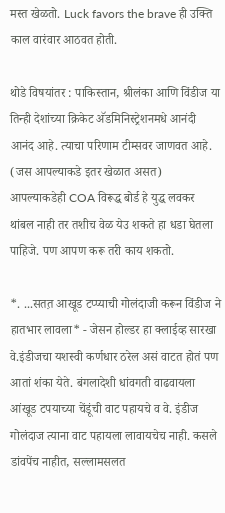मस्त खेळतो. Luck favors the brave ही उक्ति काल वारंवार आठवत होती.

थोडे विषयांतर : पाकिस्तान, श्रीलंका आणि विंडीज या तिन्ही देशांच्या क्रिकेट अ‍ॅडमिनिस्ट्रेशनमधे आनंदी आनंद आहे. त्याचा परिणाम टीम्सवर जाणवत आहे. (जस आपल्याकडे इतर खेळात असत) आपल्याकडेही COA विरूद्ध बोर्ड हे युद्ध लवकर थांबल नाही तर तशीच वेळ येउ शकते हा धडा घेतला पाहिजे. पण आपण करू तरी काय शकतो.

*. ...सतत़ आखूड टप्प्याची गोलंदाजी करून विंडीज ने हातभार लावला* - जेसन होल्डर हा क्लाईव्ह सारखा वे.इंडीजचा यशस्वी कर्णधार ठरेल असं वाटत होतं पण आतां शंका येते. बंगलादेशी धांवगती वाढवायला आंखूड टपयाच्या चेंडूंची वाट पहायचे व वे. इंडीज गोलंदाज त्याना वाट पहायला लावायचेच नाही. कसले डांवपेंच नाहीत, सल्लामसलत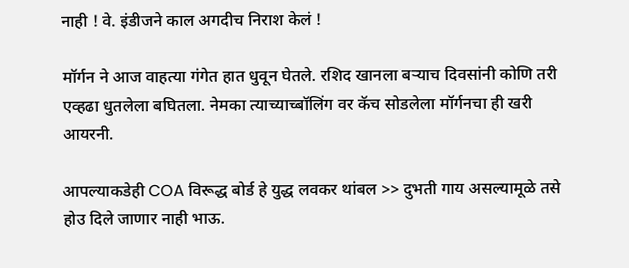नाही ! वे. इंडीजने काल अगदीच निराश केलं !

मॉर्गन ने आज वाहत्या गंगेत हात धुवून घेतले. रशिद खानला बर्‍याच दिवसांनी कोणि तरी एव्हढा धुतलेला बघितला. नेमका त्याच्याच्बॉलिंग वर कॅच सोडलेला मॉर्गनचा ही खरी आयरनी.

आपल्याकडेही COA विरूद्ध बोर्ड हे युद्ध लवकर थांबल >> दुभती गाय असल्यामूळे तसे होउ दिले जाणार नाही भाऊ.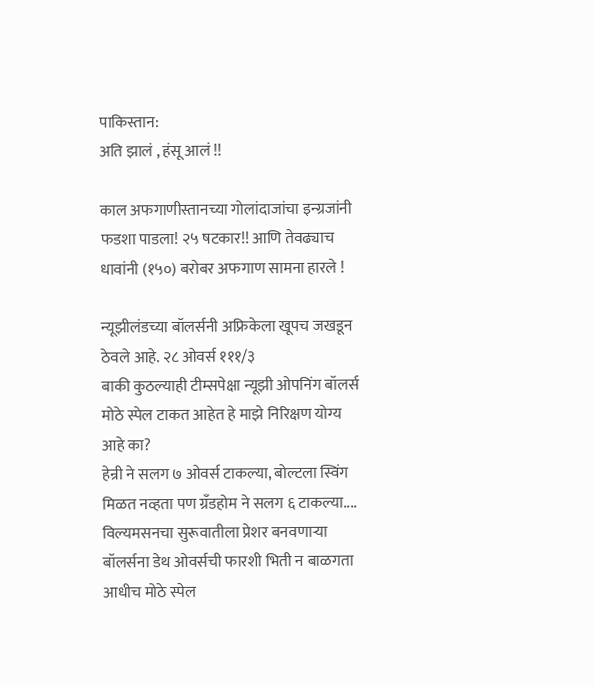पाकिस्तान:
अति झालं , हंसू आलं !!

काल अफगाणीस्तानच्या गोलांदाजांचा इन्ग्रजांनी फडशा पाडला! २५ षटकार!! आणि तेवढ्याच धावांनी (१५०) बरोबर अफगाण सामना हारले !

न्यूझीलंडच्या बॉलर्सनी अफ्रिकेला खूपच जखडून ठेवले आहे. २८ ओवर्स १११/३
बाकी कुठल्याही टीम्सपेक्षा न्यूझी ओपनिंग बॉलर्स मोठे स्पेल टाकत आहेत हे माझे निरिक्षण योग्य आहे का?
हेन्री ने सलग ७ ओवर्स टाकल्या, बोल्टला स्विंग मिळत नव्हता पण ग्रँडहोम ने सलग ६ टाकल्या.... विल्यमसनचा सुरूवातीला प्रेशर बनवणार्‍या बॉलर्सना डेथ ओवर्सची फारशी भिती न बाळगता आधीच मोठे स्पेल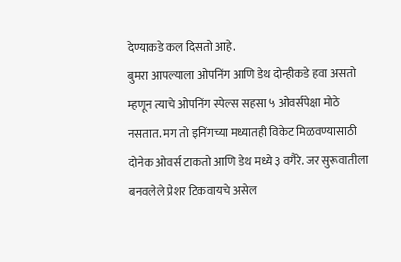देण्याकडे कल दिसतो आहे.
बुमरा आपल्याला ओपनिंग आणि डेथ दोन्हीकडे हवा असतो म्हणून त्याचे ओपनिंग स्पेल्स सहसा ५ ओवर्सपेक्षा मोठे नसतात. मग तो इनिंगच्या मध्यातही विकेट मिळवण्यासाठी दोनेक ओवर्स टाकतो आणि डेथ मध्ये ३ वगैरे. जर सुरूवातीला बनवलेले प्रेशर टिकवायचे असेल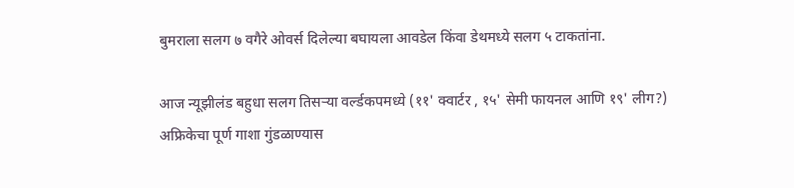बुमराला सलग ७ वगैरे ओवर्स दिलेल्या बघायला आवडेल किंवा डेथमध्ये सलग ५ टाकतांना.

आज न्यूझीलंड बहुधा सलग तिसर्‍या वर्ल्डकपमध्ये (११' क्वार्टर , १५' सेमी फायनल आणि १९' लीग?) अफ्रिकेचा पूर्ण गाशा गुंडळाण्यास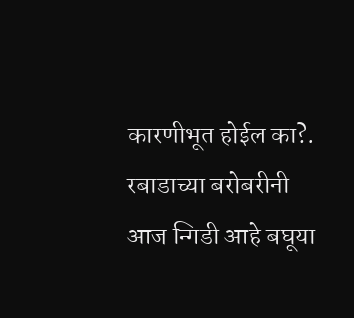कारणीभूत होईल का?.
रबाडाच्या बरोबरीनी आज न्गिडी आहे बघूया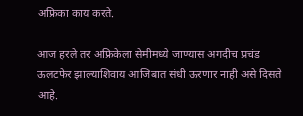अफ्रिका काय करते.

आज हरले तर अफ्रिकेला सेमीमध्ये जाण्यास अगदीच प्रचंड ऊलटफेर झाल्याशिवाय आजिबात संधी ऊरणार नाही असे दिसते आहे.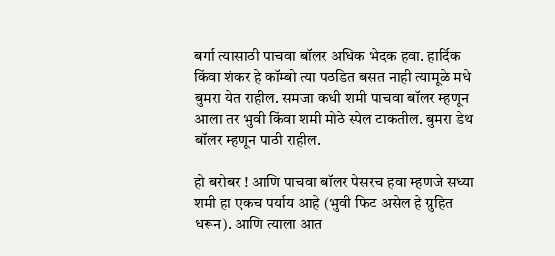बर्गा त्यासाठी पाचवा बॉलर अधिक भेदक हवा. हार्दिक किंवा शंकर हे कॉम्बो त्या पठडित बसत नाही त्यामूळे मधे बुमरा येत राहील. समजा कधी शमी पाचवा बॉलर म्हणून आला तर भुवी किंवा शमी मोठे स्पेल टाकतील. बुमरा डेथ बॉलर म्हणून पाठी राहील.

हो बरोबर ! आणि पाचवा बॉलर पेसरच हवा म्हणजे सध्या शमी हा एकच पर्याय आहे (भुवी फिट असेल हे ग्रुहित धरून). आणि त्याला आत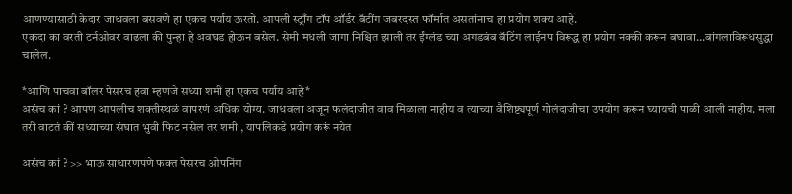आणण्यासाठी केदार जाधवला बसवणे हा एकच पर्याय ऊरतो. आपली स्ट्राँग टॉप ऑर्डर बॅटींग जबरदस्त फॉर्मात असतांनाच हा प्रयोग शक्य आहे.
एकदा का वरती टर्नओवर वाढला की पुन्हा हे अवघड होऊन बसेल. सेमी मधली जागा निश्चित झाली तर ईंग्लंड च्या अगडबंब बॅटिंग लाईनप विरूद्ध हा प्रयोग नक्की करून बघावा...बांगलाविरूधसुद्धा चालेल.

*आणि पाचवा बॉलर पेसरच हवा म्हणजे सध्या शमी हा एकच पर्याय आहे*
असंच कां ? आपण आपलीच शक्तीस्थळं वापरणं अधिक योग्य. जाधवला अजून फलंदाजीत वाव मिळाला नाहीय व त्याच्या वैशिष्ट्यपूर्ण गोलंदाजीचा उपयोग करून घ्यायची पाळी आली नाहीय. मला तरी वाटतं कीं सध्याच्या संघात भुवी फिट नसेल तर शमी , यापलिकडे प्रयोग करूं नयेत

असंच कां ? >> भाऊ साधारणपणे फक्त पेसरच ओपनिंग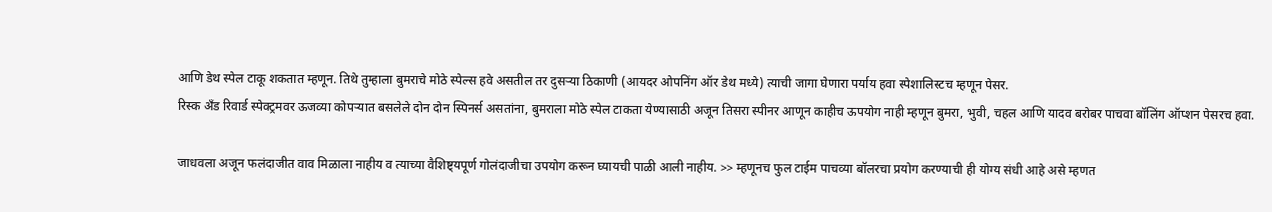आणि डेथ स्पेल टाकू शकतात म्हणून. तिथे तुम्हाला बुमराचे मोठे स्पेल्स हवे असतील तर दुसर्‍या ठिकाणी (आयदर ओपनिंग ऑर डेथ मध्ये) त्याची जागा घेणारा पर्याय हवा स्पेशालिस्टच म्हणून पेसर.
रिस्क अँड रिवार्ड स्पेक्ट्रमवर ऊजव्या कोपर्‍यात बसलेले दोन दोन स्पिनर्स असतांना, बुमराला मोठे स्पेल टाकता येण्यासाठी अजून तिसरा स्पीनर आणून काहीच ऊपयोग नाही म्हणून बुमरा, भुवी, चहल आणि यादव बरोबर पाचवा बॉलिंग ऑप्शन पेसरच हवा.

जाधवला अजून फलंदाजीत वाव मिळाला नाहीय व त्याच्या वैशिष्ट्यपूर्ण गोलंदाजीचा उपयोग करून घ्यायची पाळी आली नाहीय. >> म्हणूनच फुल टाईम पाचव्या बॉलरचा प्रयोग करण्याची ही योग्य संधी आहे असे म्हणत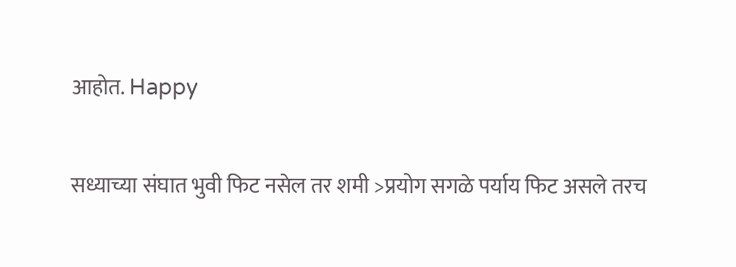आहोत. Happy

सध्याच्या संघात भुवी फिट नसेल तर शमी >प्रयोग सगळे पर्याय फिट असले तरच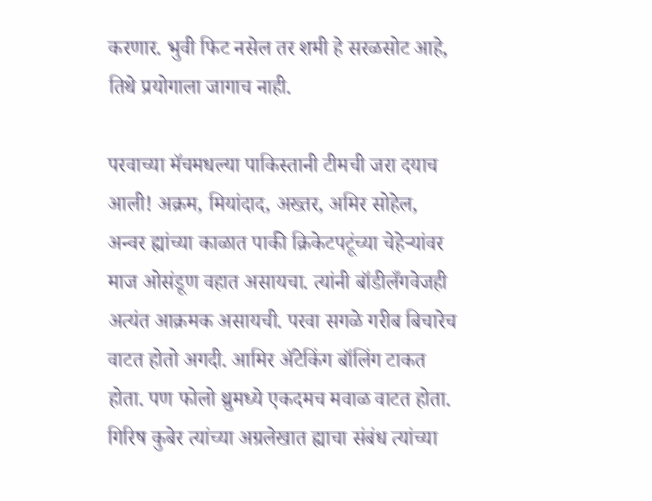करणार. भुवी फिट नसेल तर शमी हे सरळसोट आहे, तिथे प्रयोगाला जागाच नाही.

परवाच्या मॅचमधल्या पाकिस्तानी टीमची जरा दयाच आली! अक्रम, मियांदाद, अख्तर, अमिर सोहेल, अन्वर ह्यांच्या काळात पाकी क्रिकेटपटूंच्या चेहेर्‍यांवर माज ओसंडूण वहात असायचा. त्यांनी बॉडीलँगवेजही अत्यंत आक्रमक असायची. परवा सगळे गरीब बिचारेच वाटत होतो अगदी. आमिर अ‍ॅटेकिंग बॉलिंग टाकत होता. पण फोलो थ्रुमध्ये एकदमच मवाळ वाटत होता. गिरिष कुबेर त्यांच्या अग्रलेखात ह्याचा संबंध त्यांच्या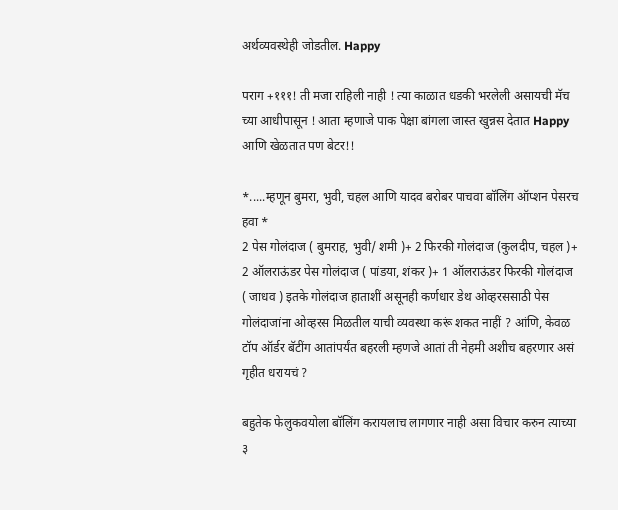अर्थव्यवस्थेही जोडतील. Happy

पराग +१११! ती मजा राहिली नाही ! त्या काळात धडकी भरलेली असायची मॅच च्या आधीपासून ! आता म्हणाजे पाक पेक्षा बांगला जास्त खुन्नस देतात Happy आणि खेळतात पण बेटर!!

*.....म्हणून बुमरा, भुवी, चहल आणि यादव बरोबर पाचवा बॉलिंग ऑप्शन पेसरच हवा *
2 पेस गोलंदाज ( बुमराह, भुवी/ शमी )+ 2 फिरकी गोलंदाज (कुलदीप, चहल )+ 2 ऑलराऊंडर पेस गोलंदाज ( पांडया, शंकर )+ 1 ऑलराऊंडर फिरकी गोलंदाज ( जाधव ) इतके गोलंदाज हाताशीं असूनही कर्णधार डेथ ओव्हरससाठी पेस गोलंदाजांना ओव्हरस मिळतील याची व्यवस्था करूं शकत नाहीं ? आंणि, केवळ टॉप ऑर्डर बॅटींग आतांपर्यंत बहरली म्हणजे आतां ती नेहमी अशीच बहरणार असं गृहीत धरायचं ?

बहुतेक फेलुकवयोला बॉलिंग करायलाच लागणार नाही असा विचार करुन त्याच्या ३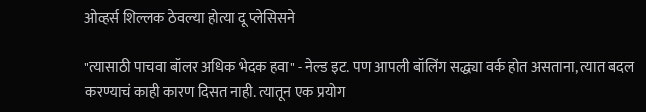ओव्हर्स शिल्लक ठेवल्या होत्या दू प्लेसिसने

"त्यासाठी पाचवा बॉलर अधिक भेदक हवा" - नेल्ड इट. पण आपली बॉलिंग सद्ध्या वर्क होत असताना, त्यात बदल करण्याचं काही कारण दिसत नाही. त्यातून एक प्रयोग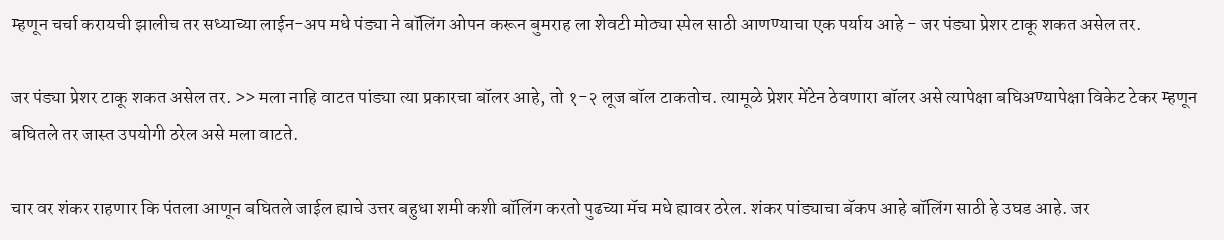म्हणून चर्चा करायची झालीच तर सध्याच्या लाईन-अप मधे पंड्या ने बॉलिंग ओपन करून बुमराह ला शेवटी मोठ्या स्पेल साठी आणण्याचा एक पर्याय आहे - जर पंड्या प्रेशर टाकू शकत असेल तर.

जर पंड्या प्रेशर टाकू शकत असेल तर. >> मला नाहि वाटत पांड्या त्या प्रकारचा बॉलर आहे, तो १-२ लूज बॉल टाकतोच. त्यामूळे प्रेशर मेंटेन ठेवणारा बॉलर असे त्यापेक्षा बघिअण्यापेक्षा विकेट टेकर म्हणून बघितले तर जास्त उपयोगी ठरेल असे मला वाटते.

चार वर शंकर राहणार कि पंतला आणून बघितले जाईल ह्याचे उत्तर बहुधा शमी कशी बॉलिंग करतो पुढच्या मॅच मधे ह्यावर ठरेल. शंकर पांड्याचा बॅकप आहे बॉलिंग साठी हे उघड आहे. जर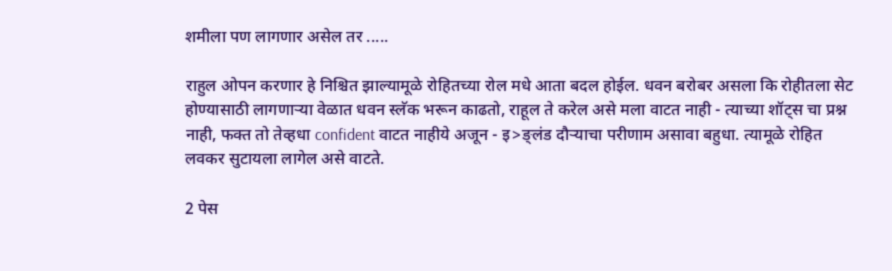शमीला पण लागणार असेल तर .....

राहुल ओपन करणार हे निश्चित झाल्यामूळे रोहितच्या रोल मधे आता बदल होईल. धवन बरोबर असला कि रोहीतला सेट होण्यासाठी लागणार्‍या वेळात धवन स्लॅक भरून काढतो, राहूल ते करेल असे मला वाटत नाही - त्याच्या शॉट्स चा प्रश्न नाही, फक्त तो तेव्हधा confident वाटत नाहीये अजून - इ>ङ्लंड दौर्‍याचा परीणाम असावा बहुधा. त्यामूळे रोहित लवकर सुटायला लागेल असे वाटते.

2 पेस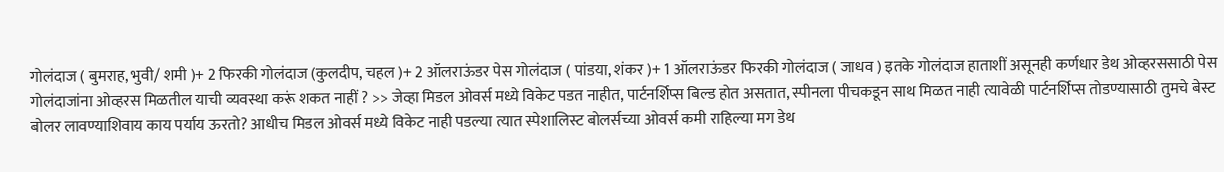गोलंदाज ( बुमराह, भुवी/ शमी )+ 2 फिरकी गोलंदाज (कुलदीप, चहल )+ 2 ऑलराऊंडर पेस गोलंदाज ( पांडया, शंकर )+ 1 ऑलराऊंडर फिरकी गोलंदाज ( जाधव ) इतके गोलंदाज हाताशीं असूनही कर्णधार डेथ ओव्हरससाठी पेस गोलंदाजांना ओव्हरस मिळतील याची व्यवस्था करूं शकत नाहीं ? >> जेव्हा मिडल ओवर्स मध्ये विकेट पडत नाहीत, पार्टनर्शिप्स बिल्ड होत असतात, स्पीनला पीचकडून साथ मिळत नाही त्यावेळी पार्टनर्शिप्स तोडण्यासाठी तुमचे बेस्ट बोलर लावण्याशिवाय काय पर्याय ऊरतो? आधीच मिडल ओवर्स मध्ये विकेट नाही पडल्या त्यात स्पेशालिस्ट बोलर्सच्या ओवर्स कमी राहिल्या मग डेथ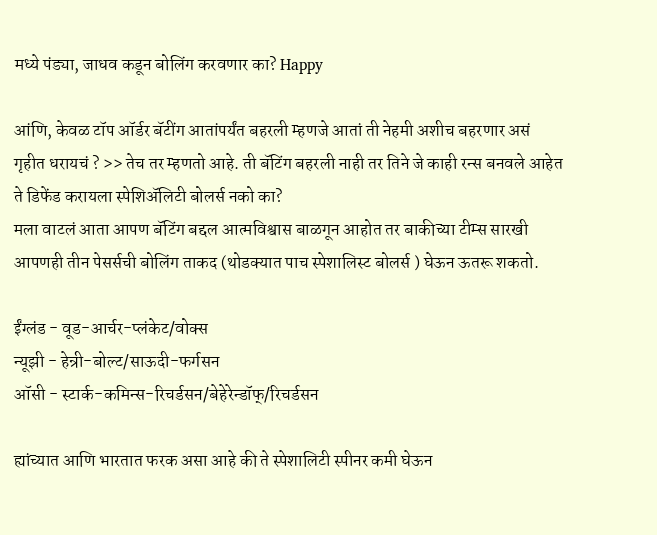मध्ये पंड्या, जाधव कडून बोलिंग करवणार का? Happy

आंणि, केवळ टॉप ऑर्डर बॅटींग आतांपर्यंत बहरली म्हणजे आतां ती नेहमी अशीच बहरणार असं गृहीत धरायचं ? >> तेच तर म्हणतो आहे. ती बॅटिंग बहरली नाही तर तिने जे काही रन्स बनवले आहेत ते डिफेंड करायला स्पेशिअ‍ॅलिटी बोलर्स नको का?
मला वाटलं आता आपण बॅटिंग बद्दल आत्मविश्वास बाळगून आहोत तर बाकीच्या टीम्स सारखी आपणही तीन पेसर्सची बोलिंग ताकद (थोडक्यात पाच स्पेशालिस्ट बोलर्स ) घेऊन ऊतरू शकतो.

ईंग्लंड - वूड-आर्चर-प्लंकेट/वोक्स
न्यूझी - हेन्री-बोल्ट/साऊदी-फर्गसन
ऑसी - स्टार्क-कमिन्स-रिचर्डसन/बेहेरेन्डॉफ्/रिचर्डसन

ह्यांच्यात आणि भारतात फरक असा आहे की ते स्पेशालिटी स्पीनर कमी घेऊन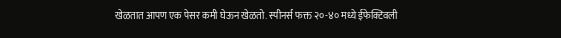खेळतात आपण एक पेसर कमी घेऊन खेळतो. स्पीनर्स फक्त २०-४० मध्ये ईफेक्टिवली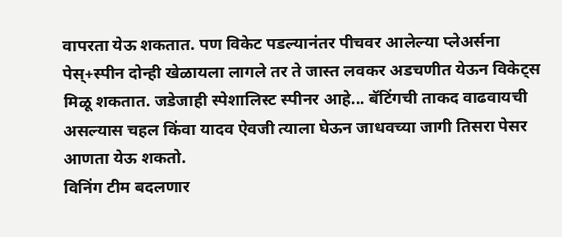वापरता येऊ शकतात. पण विकेट पडल्यानंतर पीचवर आलेल्या प्लेअर्सना पेस्+स्पीन दोन्ही खेळायला लागले तर ते जास्त लवकर अडचणीत येऊन विकेट्स मिळू शकतात. जडेजाही स्पेशालिस्ट स्पीनर आहे... बॅटिंगची ताकद वाढवायची असल्यास चहल किंवा यादव ऐवजी त्याला घेऊन जाधवच्या जागी तिसरा पेसर आणता येऊ शकतो.
विनिंग टीम बदलणार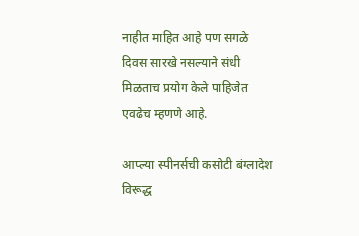नाहीत माहित आहे पण सगळे दिवस सारखे नसल्याने संधी मिळताच प्रयोग केले पाहिजेत एवढेच म्हणणे आहे.

आप्ल्या स्पीनर्सची कसोटी बंग्लादेश विरूद्ध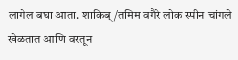लागेल बघा आता. शाकिब्/तमिम वगैरे लोक स्पीन चांगले खेळतात आणि वरतून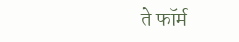ते फॉर्म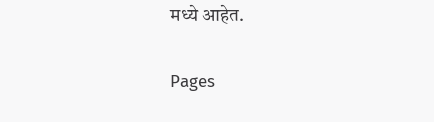मध्ये आहेत.

Pages